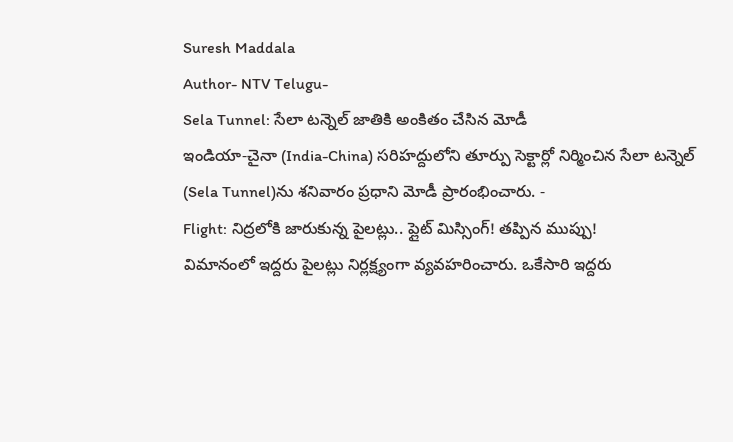Suresh Maddala
Author- NTV Telugu-
Sela Tunnel: సేలా టన్నెల్ జాతికి అంకితం చేసిన మోడీ
ఇండియా-చైనా (India-China) సరిహద్దులోని తూర్పు సెక్టార్లో నిర్మించిన సేలా టన్నెల్ (Sela Tunnel)ను శనివారం ప్రధాని మోడీ ప్రారంభించారు. -
Flight: నిద్రలోకి జారుకున్న పైలట్లు.. ప్లైట్ మిస్సింగ్! తప్పిన ముప్పు!
విమానంలో ఇద్దరు పైలట్లు నిర్లక్ష్యంగా వ్యవహరించారు. ఒకేసారి ఇద్దరు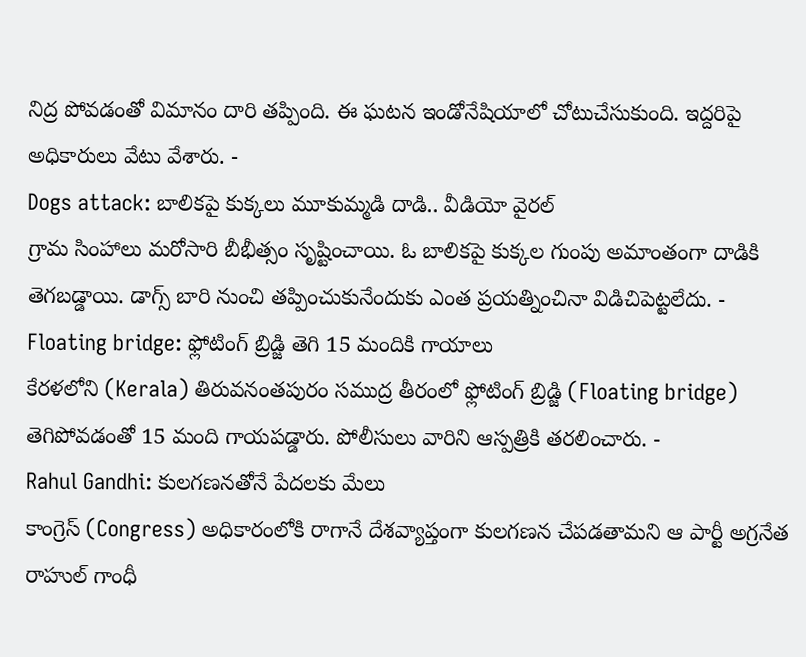నిద్ర పోవడంతో విమానం దారి తప్పింది. ఈ ఘటన ఇండోనేషియాలో చోటుచేసుకుంది. ఇద్దరిపై అధికారులు వేటు వేశారు. -
Dogs attack: బాలికపై కుక్కలు మూకుమ్మడి దాడి.. వీడియో వైరల్
గ్రామ సింహాలు మరోసారి బీభీత్సం సృష్టించాయి. ఓ బాలికపై కుక్కల గుంపు అమాంతంగా దాడికి తెగబడ్డాయి. డాగ్స్ బారి నుంచి తప్పించుకునేందుకు ఎంత ప్రయత్నించినా విడిచిపెట్టలేదు. -
Floating bridge: ఫ్లోటింగ్ బ్రిడ్జి తెగి 15 మందికి గాయాలు
కేరళలోని (Kerala) తిరువనంతపురం సముద్ర తీరంలో ఫ్లోటింగ్ బ్రిడ్జి (Floating bridge) తెగిపోవడంతో 15 మంది గాయపడ్డారు. పోలీసులు వారిని ఆస్పత్రికి తరలించారు. -
Rahul Gandhi: కులగణనతోనే పేదలకు మేలు
కాంగ్రెస్ (Congress) అధికారంలోకి రాగానే దేశవ్యాప్తంగా కులగణన చేపడతామని ఆ పార్టీ అగ్రనేత రాహుల్ గాంధీ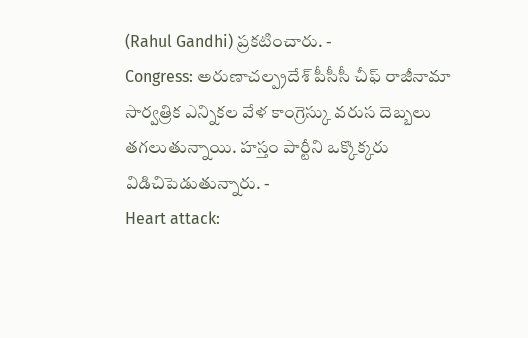(Rahul Gandhi) ప్రకటించారు. -
Congress: అరుణాచల్ప్రదేశ్ పీసీసీ చీఫ్ రాజీనామా
సార్వత్రిక ఎన్నికల వేళ కాంగ్రెస్కు వరుస దెబ్బలు తగలుతున్నాయి. హస్తం పార్టీని ఒక్కొక్కరు విడిచిపెడుతున్నారు. -
Heart attack: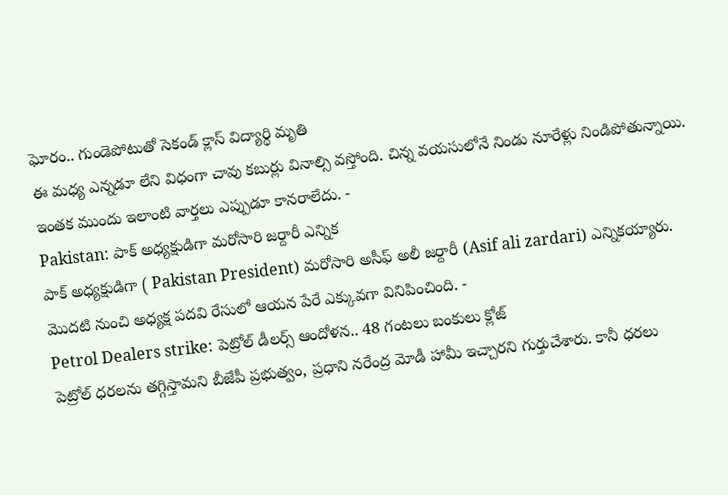ఘోరం.. గుండెపోటుతో సెకండ్ క్లాస్ విద్యార్థి మృతి
ఈ మధ్య ఎన్నడూ లేని విధంగా చావు కబుర్లు వినాల్సి వస్తోంది. చిన్న వయసులోనే నిండు నూరేళ్లు నిండిపోతున్నాయి. ఇంతక ముందు ఇలాంటి వార్తలు ఎప్పుడూ కానరాలేదు. -
Pakistan: పాక్ అధ్యక్షుడిగా మరోసారి జర్దారీ ఎన్నిక
పాక్ అధ్యక్షుడిగా ( Pakistan President) మరోసారి అసీఫ్ అలీ జర్దారీ (Asif ali zardari) ఎన్నికయ్యారు. మొదటి నుంచి అధ్యక్ష పదవి రేసులో ఆయన పేరే ఎక్కువగా వినిపించింది. -
Petrol Dealers strike: పెట్రోల్ డీలర్స్ ఆందోళన.. 48 గంటలు బంకులు క్లోజ్
పెట్రోల్ ధరలను తగ్గిస్తామని బీజేపీ ప్రభుత్వం, ప్రధాని నరేంద్ర మోడీ హామీ ఇచ్చారని గుర్తుచేశారు. కానీ ధరలు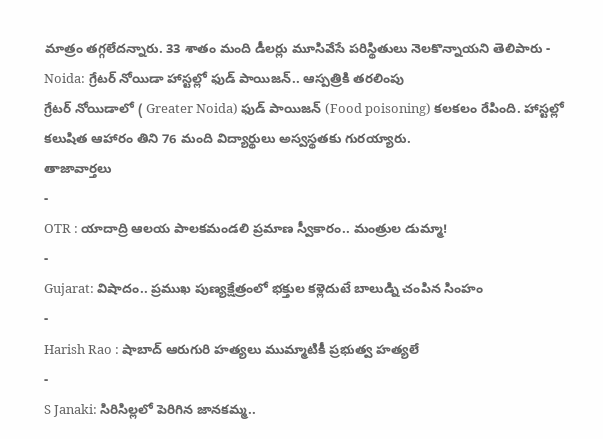మాత్రం తగ్గలేదన్నారు. 33 శాతం మంది డీలర్లు మూసివేసే పరిస్థితులు నెలకొన్నాయని తెలిపారు -
Noida: గ్రేటర్ నోయిడా హాస్టల్లో ఫుడ్ పాయిజన్.. ఆస్పత్రికి తరలింపు
గ్రేటర్ నోయిడాలో ( Greater Noida) ఫుడ్ పాయిజన్ (Food poisoning) కలకలం రేపింది. హాస్టల్లో కలుషిత ఆహారం తిని 76 మంది విద్యార్థులు అస్వస్థతకు గురయ్యారు.
తాజావార్తలు
-
OTR : యాదాద్రి ఆలయ పాలకమండలి ప్రమాణ స్వీకారం.. మంత్రుల డుమ్మా!
-
Gujarat: విషాదం.. ప్రముఖ పుణ్యక్షేత్రంలో భక్తుల కళ్లెదుటే బాలుడ్ని చంపిన సింహం
-
Harish Rao : షాబాద్ ఆరుగురి హత్యలు ముమ్మాటికీ ప్రభుత్వ హత్యలే
-
S Janaki: సిరిసిల్లలో పెరిగిన జానకమ్మ..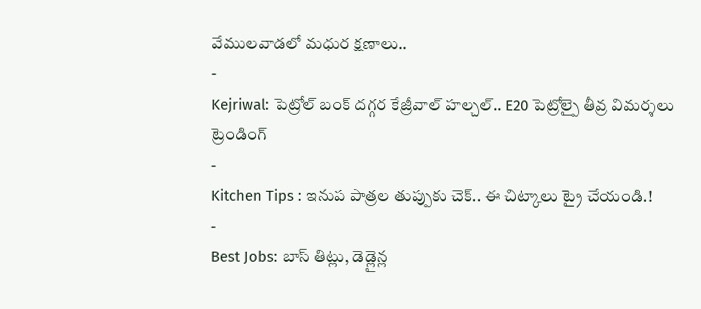వేములవాడలో మధుర క్షణాలు..
-
Kejriwal: పెట్రోల్ బంక్ దగ్గర కేజ్రీవాల్ హల్చల్.. E20 పెట్రోల్పై తీవ్ర విమర్శలు
ట్రెండింగ్
-
Kitchen Tips : ఇనుప పాత్రల తుప్పుకు చెక్.. ఈ చిట్కాలు ట్రై చేయండి.!
-
Best Jobs: బాస్ తిట్లు, డెడ్లైన్ల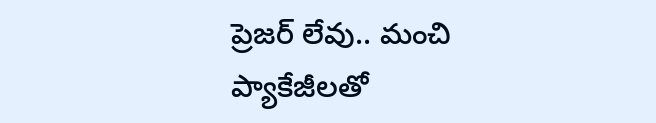ప్రెజర్ లేవు.. మంచి ప్యాకేజీలతో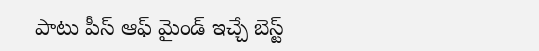పాటు పీస్ ఆఫ్ మైండ్ ఇచ్చే బెస్ట్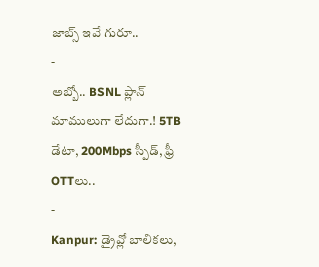జాబ్స్ ఇవే గురూ..
-
అబ్బో.. BSNL ప్లాన్ మాములుగా లేదుగా.! 5TB డేటా, 200Mbps స్పీడ్, ఫ్రీ OTTలు..
-
Kanpur: డ్రైవ్లో బాలికలు,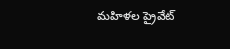మహిళల ప్రైవేట్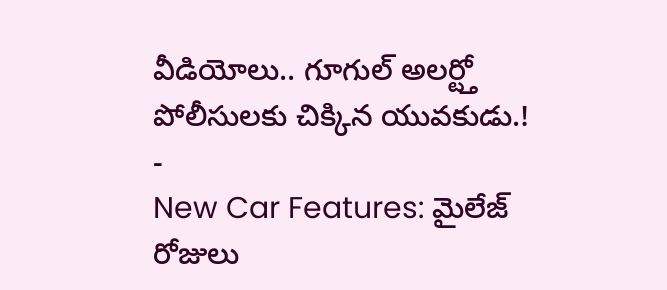వీడియోలు.. గూగుల్ అలర్ట్తో పోలీసులకు చిక్కిన యువకుడు.!
-
New Car Features: మైలేజ్ రోజులు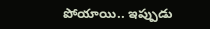పోయాయి.. ఇప్పుడు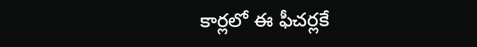కార్లలో ఈ ఫీచర్లకే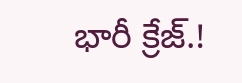భారీ క్రేజ్.!